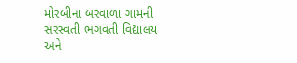મોરબીના બરવાળા ગામની સરસ્વતી ભગવતી વિદ્યાલય અને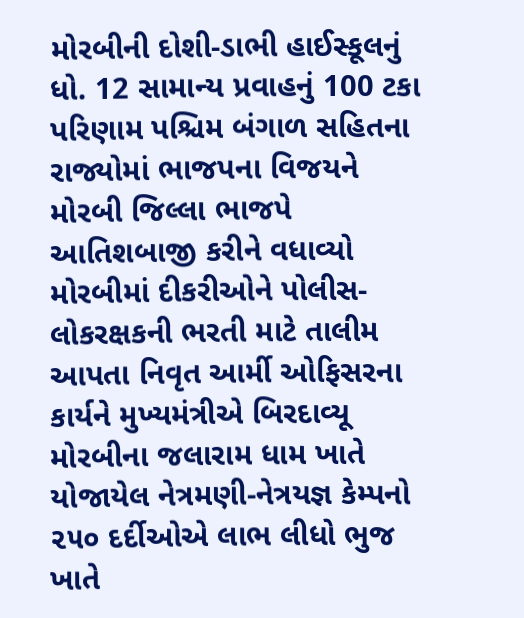મોરબીની દોશી-ડાભી હાઈસ્કૂલનું ધો. 12 સામાન્ય પ્રવાહનું 100 ટકા પરિણામ પશ્ચિમ બંગાળ સહિતના રાજ્યોમાં ભાજપના વિજયને મોરબી જિલ્લા ભાજપે આતિશબાજી કરીને વધાવ્યો મોરબીમાં દીકરીઓને પોલીસ-લોકરક્ષકની ભરતી માટે તાલીમ આપતા નિવૃત આર્મી ઓફિસરના કાર્યને મુખ્યમંત્રીએ બિરદાવ્યૂ મોરબીના જલારામ ધામ ખાતે યોજાયેલ નેત્રમણી-નેત્રયજ્ઞ કેમ્પનો ૨૫૦ દર્દીઓએ લાભ લીધો ભુજ ખાતે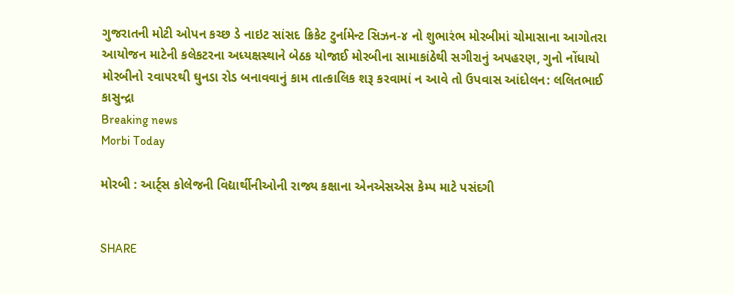ગુજરાતની મોટી ઓપન કચ્છ ડે નાઇટ સાંસદ ક્રિકેટ ટુર્નામેન્ટ સિઝન-૪ નો શુભારંભ મોરબીમાં ચોમાસાના આગોતરા આયોજન માટેની કલેકટરના અધ્યક્ષસ્થાને બેઠક યોજાઈ મોરબીના સામાકાંઠેથી સગીરાનું અપહરણ, ગુનો નોંધાયો મોરબીનો ૨વા૫૨થી ઘુનડા રોડ બનાવવાનું કામ તાત્કાલિક શરૂ કરવામાં ન આવે તો ઉપવાસ આંદોલન: લલિતભાઈ કાસુન્દ્રા
Breaking news
Morbi Today

મોરબી : આર્ટ્સ કોલેજની વિદ્યાર્થીનીઓની રાજ્ય કક્ષાના એનએસએસ કેમ્પ માટે પસંદગી


SHARE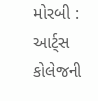મોરબી : આર્ટ્સ કોલેજની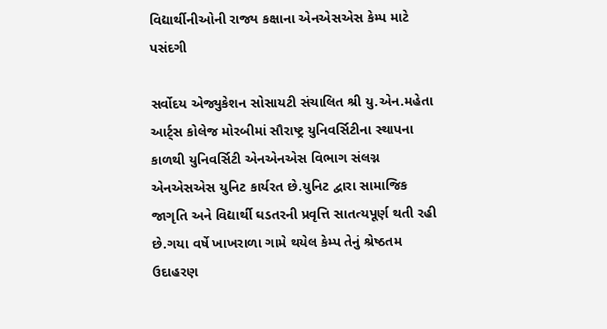વિદ્યાર્થીનીઓની રાજ્ય કક્ષાના એનએસએસ કેમ્પ માટે પસંદગી

સર્વોદય એજ્યુકેશન સોસાયટી સંચાલિત શ્રી યુ.એન.મહેતા આર્ટ્સ કોલેજ મોરબીમાં સૌરાષ્ટ્ર યુનિવર્સિટીના સ્થાપના કાળથી યુનિવર્સિટી એનએનએસ વિભાગ સંલગ્ન એનએસએસ યુનિટ કાર્યરત છે.યુનિટ દ્વારા સામાજિક જાગૃતિ અને વિદ્યાર્થી ઘડતરની પ્રવૃત્તિ સાતત્યપૂર્ણ થતી રહી છે.ગયા વર્ષે ખાખરાળા ગામે થયેલ કેમ્પ તેનું શ્રેષ્ઠતમ ઉદાહરણ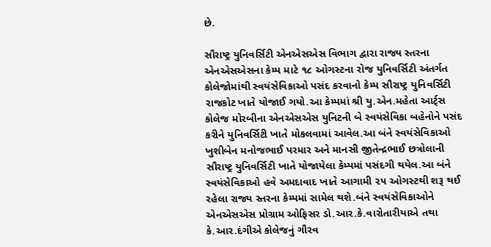છે.

સૌરાષ્ટ્ર યુનિવર્સિટી એનએસએસ વિભાગ દ્વારા રાજ્ય સ્તરના એનએસએસના કેમ્પ માટે ૧૮ ઓગસ્ટના રોજ યુનિવર્સિટી અંતર્ગત કોલેજોમાંથી સ્વયંસેવિકાઓ પસંદ કરવાનો કેમ્પ સૌરાષ્ટ્ર યુનિવર્સિટી રાજકોટ ખાતે યોજાઈ ગયો.આ કેમ્પમાં શ્રી યુ.એન.મહેતા આર્ટ્સ કોલેજ મોરબીના એનએસએસ યુનિટની બે સ્વયંસેવિકા બહેનોને પસંદ કરીને યુનિવર્સિટી ખાતે મોકલવામાં આવેલ.આ બંને સ્વયંસેવિકાઓ ખુશીબેન મનોજભાઈ પરમાર અને માનસી જીતેન્દ્રભાઈ છત્રોલાની સૌરાષ્ટ્ર યુનિવર્સિટી ખાતે યોજાયેલા કેમ્પમાં પસંદગી થયેલ.આ બંને સ્વયંસેવિકાઓ હવે અમદાવાદ ખાતે આગામી ૨૫ ઓગસ્ટથી શરૂ થઈ રહેલા રાજ્ય સ્તરના કેમ્પમાં સામેલ થશે.બંને સ્વયંસેવિકાઓને એનએસએસ પ્રોગ્રામ ઓફિસર ડો.આર.કે.વારોતારીયાએ તથા કે.આર.દંગીએ કોલેજનું ગૌરવ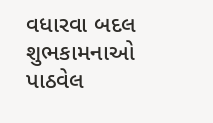વધારવા બદલ શુભકામનાઓ પાઠવેલ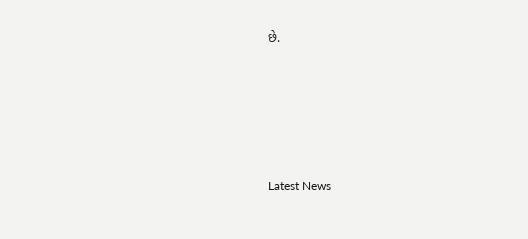છે.






Latest News